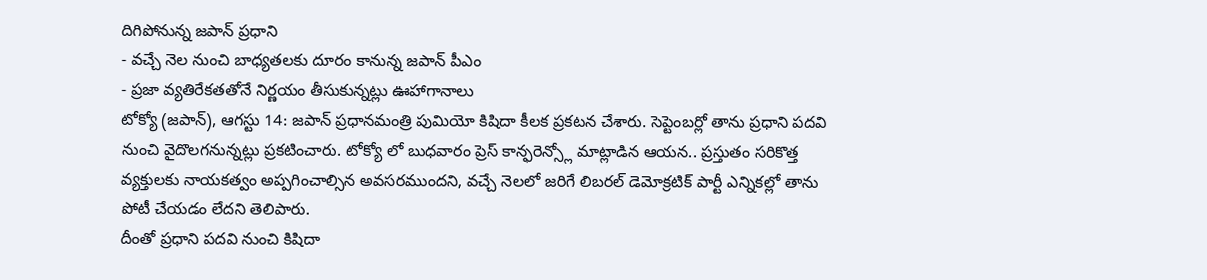దిగిపోనున్న జపాన్ ప్రధాని
- వచ్చే నెల నుంచి బాధ్యతలకు దూరం కానున్న జపాన్ పీఎం
- ప్రజా వ్యతిరేకతతోనే నిర్ణయం తీసుకున్నట్లు ఊహాగానాలు
టోక్యో (జపాన్), ఆగస్టు 14: జపాన్ ప్రధానమంత్రి పుమియో కిషిదా కీలక ప్రకటన చేశారు. సెప్టెంబర్లో తాను ప్రధాని పదవి నుంచి వైదొలగనున్నట్లు ప్రకటించారు. టోక్యో లో బుధవారం ప్రెస్ కాన్ఫరెన్స్లో మాట్లాడిన ఆయన.. ప్రస్తుతం సరికొత్త వ్యక్తులకు నాయకత్వం అప్పగించాల్సిన అవసరముందని, వచ్చే నెలలో జరిగే లిబరల్ డెమోక్రటిక్ పార్టీ ఎన్నికల్లో తాను పోటీ చేయడం లేదని తెలిపారు.
దీంతో ప్రధాని పదవి నుంచి కిషిదా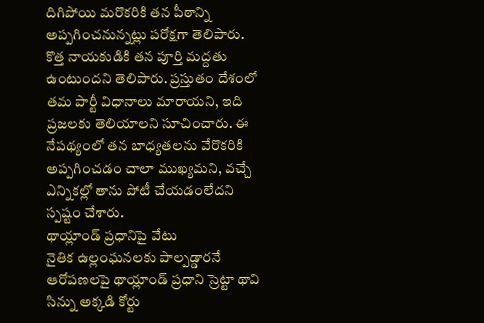దిగిపోయి మరొకరికి తన పీఠాన్ని అప్పగించనున్నట్లు పరోక్షగా తెలిపారు. కొత్త నాయకుడికి తన పూర్తి మద్దతు ఉంటుందని తెలిపారు. ప్రస్తుతం దేశంలో తమ పార్టీ విధానాలు మారాయని, ఇది ప్రజలకు తెలియాలని సూచించారు. ఈ నేపథ్యంలో తన బాధ్యతలను వేరొకరికి అప్పగించడం చాలా ముఖ్యమని, వచ్చే ఎన్నికల్లో తాను పోటీ చేయడంలేదని స్పష్టం చేశారు.
థాయ్లాండ్ ప్రధానిపై వేటు
నైతిక ఉల్లంఘనలకు పాల్పడ్డారనే ఆరోపణలపై థాయ్లాండ్ ప్రధాని స్రెట్టా థావి సిన్ను అక్కడి కోర్టు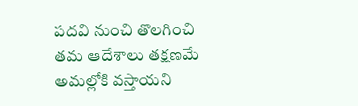పదవి నుంచి తొలగించి తమ ఆదేశాలు తక్షణమే అమల్లోకి వస్తాయని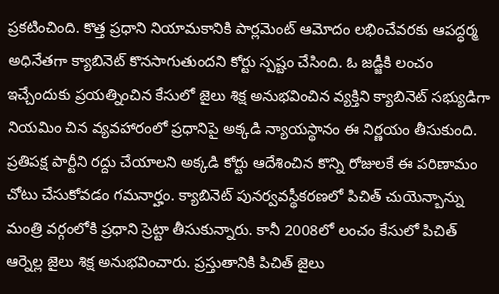ప్రకటించింది. కొత్త ప్రధాని నియామకానికి పార్లమెంట్ ఆమోదం లభించేవరకు ఆపద్ధర్మ అధినేతగా క్యాబినెట్ కొనసాగుతుందని కోర్టు స్పష్టం చేసింది. ఓ జడ్జీకి లంచం ఇచ్చేందుకు ప్రయత్నించిన కేసులో జైలు శిక్ష అనుభవించిన వ్యక్తిని క్యాబినెట్ సభ్యుడిగా నియమిం చిన వ్యవహారంలో ప్రధానిపై అక్కడి న్యాయస్థానం ఈ నిర్ణయం తీసుకుంది.
ప్రతిపక్ష పార్టీని రద్దు చేయాలని అక్కడి కోర్టు ఆదేశించిన కొన్ని రోజులకే ఈ పరిణామం చోటు చేసుకోవడం గమనార్హం. క్యాబినెట్ పునర్వవస్థీకరణలో పిచిత్ చుయెన్బాన్ను మంత్రి వర్గంలోకి ప్రధాని స్రెట్టా తీసుకున్నారు. కానీ 2008లో లంచం కేసులో పిచిత్ ఆర్నెల్ల జైలు శిక్ష అనుభవించారు. ప్రస్తుతానికి పిచిత్ జైలు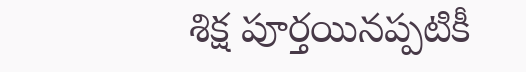శిక్ష పూర్తయినప్పటికీ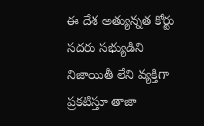ఈ దేశ అత్యున్నత కోర్టు సదరు సభ్యుడిని నిజాయితీ లేని వ్యక్తిగా ప్రకటిస్తూ తాజా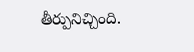తీర్పునిచ్చింది.